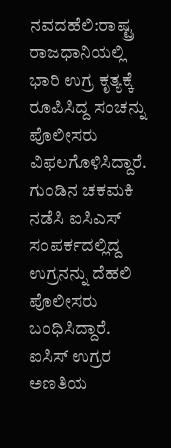ನವದಹೆಲಿ:ರಾಷ್ಟ್ರ ರಾಜಧಾನಿಯಲ್ಲಿ ಭಾರಿ ಉಗ್ರ ಕೃತ್ಯಕ್ಕೆ ರೂಪಿಸಿದ್ದ ಸಂಚನ್ನು ಪೊಲೀಸರು ವಿಫಲಗೊಳಿಸಿದ್ದಾರೆ. ಗುಂಡಿನ ಚಕಮಕಿ ನಡೆಸಿ ಐಸಿಎಸ್ ಸಂಪರ್ಕದಲ್ಲಿದ್ದ ಉಗ್ರನನ್ನು ದೆಹಲಿ ಪೊಲೀಸರು ಬಂಧಿಸಿದ್ದಾರೆ.
ಐಸಿಸ್ ಉಗ್ರರ ಅಣತಿಯ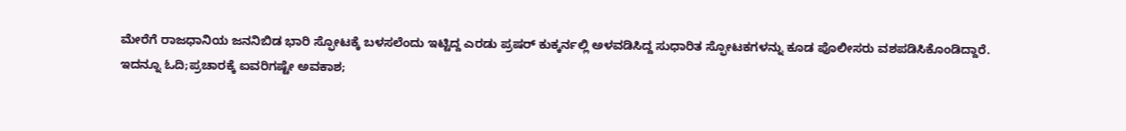ಮೇರೆಗೆ ರಾಜಧಾನಿಯ ಜನನಿಬಿಡ ಭಾರಿ ಸ್ಫೋಟಕ್ಕೆ ಬಳಸಲೆಂದು ಇಟ್ಟಿದ್ದ ಎರಡು ಪ್ರಷರ್ ಕುಕ್ಕರ್ನಲ್ಲಿ ಅಳವಡಿಸಿದ್ದ ಸುಧಾರಿತ ಸ್ಫೋಟಕಗಳನ್ನು ಕೂಡ ಪೊಲೀಸರು ವಶಪಡಿಸಿಕೊಂಡಿದ್ದಾರೆ.
ಇದನ್ನೂ ಓದಿ;ಪ್ರಚಾರಕ್ಕೆ ಐವರಿಗಷ್ಟೇ ಅವಕಾಶ;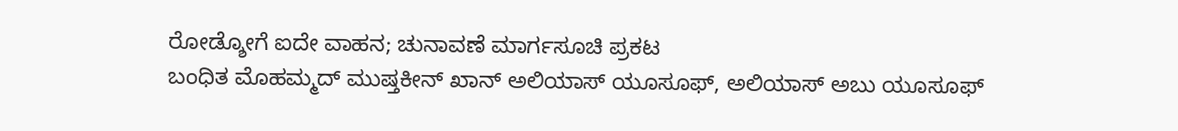ರೋಡ್ಶೋಗೆ ಐದೇ ವಾಹನ; ಚುನಾವಣೆ ಮಾರ್ಗಸೂಚಿ ಪ್ರಕಟ
ಬಂಧಿತ ಮೊಹಮ್ಮದ್ ಮುಷ್ತಕೀನ್ ಖಾನ್ ಅಲಿಯಾಸ್ ಯೂಸೂಫ್, ಅಲಿಯಾಸ್ ಅಬು ಯೂಸೂಫ್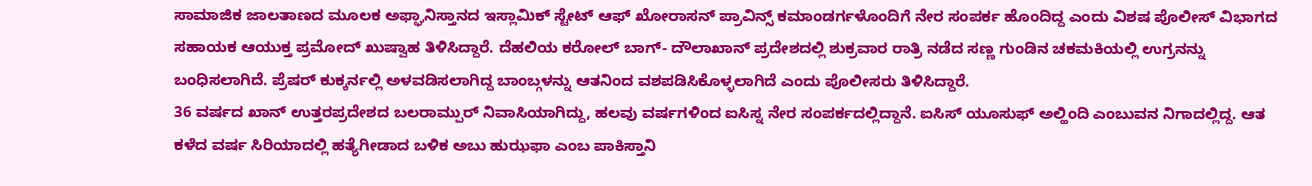ಸಾಮಾಜಿಕ ಜಾಲತಾಣದ ಮೂಲಕ ಅಫ್ಘಾನಿಸ್ತಾನದ ಇಸ್ಲಾಮಿಕ್ ಸ್ಟೇಟ್ ಆಫ್ ಖೋರಾಸನ್ ಪ್ರಾವಿನ್ಸ್ ಕಮಾಂಡರ್ಗಳೊಂದಿಗೆ ನೇರ ಸಂಪರ್ಕ ಹೊಂದಿದ್ದ ಎಂದು ವಿಶಷ ಪೊಲೀಸ್ ವಿಭಾಗದ ಸಹಾಯಕ ಆಯುಕ್ತ ಪ್ರಮೋದ್ ಖುಷ್ವಾಹ ತಿಳಿಸಿದ್ದಾರೆ. ದೆಹಲಿಯ ಕರೋಲ್ ಬಾಗ್- ದೌಲಾಖಾನ್ ಪ್ರದೇಶದಲ್ಲಿ ಶುಕ್ರವಾರ ರಾತ್ರಿ ನಡೆದ ಸಣ್ಣ ಗುಂಡಿನ ಚಕಮಕಿಯಲ್ಲಿ ಉಗ್ರನನ್ನು ಬಂಧಿಸಲಾಗಿದೆ. ಪ್ರೆಷರ್ ಕುಕ್ಕರ್ನಲ್ಲಿ ಅಳವಡಿಸಲಾಗಿದ್ದ ಬಾಂಬ್ಗಳನ್ನು ಆತನಿಂದ ವಶಪಡಿಸಿಕೊಳ್ಳಲಾಗಿದೆ ಎಂದು ಪೊಲೀಸರು ತಿಳಿಸಿದ್ದಾರೆ.
36 ವರ್ಷದ ಖಾನ್ ಉತ್ತರಪ್ರದೇಶದ ಬಲರಾಮ್ಪುರ್ ನಿವಾಸಿಯಾಗಿದ್ದು, ಹಲವು ವರ್ಷಗಳಿಂದ ಐಸಿಸ್ನ ನೇರ ಸಂಪರ್ಕದಲ್ಲಿದ್ದಾನೆ. ಐಸಿಸ್ ಯೂಸುಫ್ ಅಲ್ಹಿಂದಿ ಎಂಬುವನ ನಿಗಾದಲ್ಲಿದ್ದ. ಆತ ಕಳೆದ ವರ್ಷ ಸಿರಿಯಾದಲ್ಲಿ ಹತ್ಯೆಗೀಡಾದ ಬಳಿಕ ಅಬು ಹುಝಫಾ ಎಂಬ ಪಾಕಿಸ್ತಾನಿ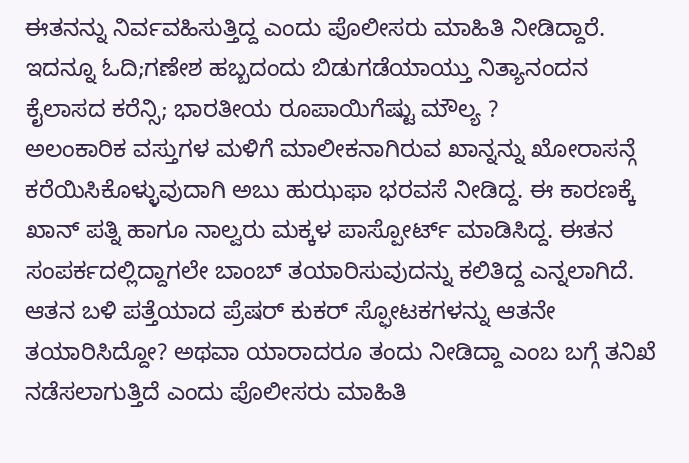ಈತನನ್ನು ನಿರ್ವವಹಿಸುತ್ತಿದ್ದ ಎಂದು ಪೊಲೀಸರು ಮಾಹಿತಿ ನೀಡಿದ್ದಾರೆ.
ಇದನ್ನೂ ಓದಿ;ಗಣೇಶ ಹಬ್ಬದಂದು ಬಿಡುಗಡೆಯಾಯ್ತು ನಿತ್ಯಾನಂದನ ಕೈಲಾಸದ ಕರೆನ್ಸಿ; ಭಾರತೀಯ ರೂಪಾಯಿಗೆಷ್ಟು ಮೌಲ್ಯ ?
ಅಲಂಕಾರಿಕ ವಸ್ತುಗಳ ಮಳಿಗೆ ಮಾಲೀಕನಾಗಿರುವ ಖಾನ್ನನ್ನು ಖೋರಾಸನ್ಗೆ ಕರೆಯಿಸಿಕೊಳ್ಳುವುದಾಗಿ ಅಬು ಹುಝಫಾ ಭರವಸೆ ನೀಡಿದ್ದ. ಈ ಕಾರಣಕ್ಕೆ ಖಾನ್ ಪತ್ನಿ ಹಾಗೂ ನಾಲ್ವರು ಮಕ್ಕಳ ಪಾಸ್ಪೋರ್ಟ್ ಮಾಡಿಸಿದ್ದ. ಈತನ ಸಂಪರ್ಕದಲ್ಲಿದ್ದಾಗಲೇ ಬಾಂಬ್ ತಯಾರಿಸುವುದನ್ನು ಕಲಿತಿದ್ದ ಎನ್ನಲಾಗಿದೆ. ಆತನ ಬಳಿ ಪತ್ತೆಯಾದ ಪ್ರೆಷರ್ ಕುಕರ್ ಸ್ಫೋಟಕಗಳನ್ನು ಆತನೇ ತಯಾರಿಸಿದ್ದೋ? ಅಥವಾ ಯಾರಾದರೂ ತಂದು ನೀಡಿದ್ದಾ ಎಂಬ ಬಗ್ಗೆ ತನಿಖೆ ನಡೆಸಲಾಗುತ್ತಿದೆ ಎಂದು ಪೊಲೀಸರು ಮಾಹಿತಿ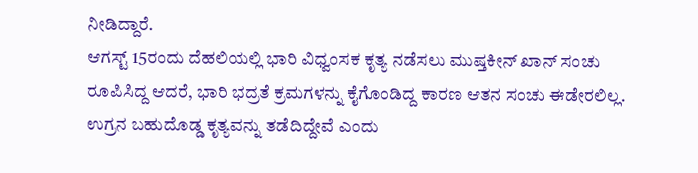ನೀಡಿದ್ದಾರೆ.
ಆಗಸ್ಟ್ 15ರಂದು ದೆಹಲಿಯಲ್ಲಿ ಭಾರಿ ವಿಧ್ವಂಸಕ ಕೃತ್ಯ ನಡೆಸಲು ಮುಷ್ತಕೀನ್ ಖಾನ್ ಸಂಚು ರೂಪಿಸಿದ್ದ ಆದರೆ, ಭಾರಿ ಭದ್ರತೆ ಕ್ರಮಗಳನ್ನು ಕೈಗೊಂಡಿದ್ದ ಕಾರಣ ಆತನ ಸಂಚು ಈಡೇರಲಿಲ್ಲ. ಉಗ್ರನ ಬಹುದೊಡ್ಡ ಕೃತ್ಯವನ್ನು ತಡೆದಿದ್ದೇವೆ ಎಂದು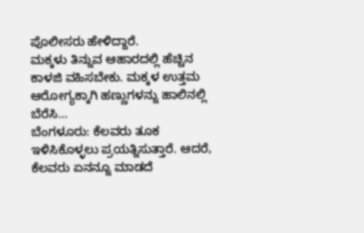ಪೊಲೀಸರು ಹೇಳಿದ್ದಾರೆ.
ಮಕ್ಕಳು ತಿನ್ನುವ ಆಹಾರದಲ್ಲಿ ಹೆಚ್ಚಿನ ಕಾಳಜಿ ವಹಿಸಬೇಕು. ಮಕ್ಕಳ ಉತ್ತಮ ಆರೋಗ್ಯಕ್ಕಾಗಿ ಹಣ್ಣುಗಳನ್ನು ಹಾಲಿನಲ್ಲಿ ಬೆರೆಸಿ…
ಬೆಂಗಳೂರು: ಕೆಲವರು ತೂಕ ಇಳಿಸಿಕೊಳ್ಳಲು ಪ್ರಯತ್ನಿಸುತ್ತಾರೆ. ಆದರೆ, ಕೆಲವರು ಏನನ್ನೂ ಮಾಡದೆ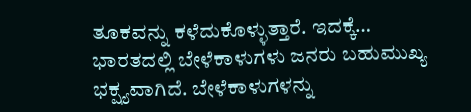ತೂಕವನ್ನು ಕಳೆದುಕೊಳ್ಳುತ್ತಾರೆ. ಇದಕ್ಕೆ…
ಭಾರತದಲ್ಲಿ ಬೇಳೆಕಾಳುಗಳು ಜನರು ಬಹುಮುಖ್ಯ ಭಕ್ಷ್ಯವಾಗಿದೆ. ಬೇಳೆಕಾಳುಗಳನ್ನು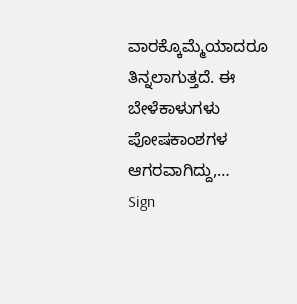ವಾರಕ್ಕೊಮ್ಮೆಯಾದರೂ ತಿನ್ನಲಾಗುತ್ತದೆ. ಈ ಬೇಳೆಕಾಳುಗಳು ಪೋಷಕಾಂಶಗಳ ಆಗರವಾಗಿದ್ದು,…
Sign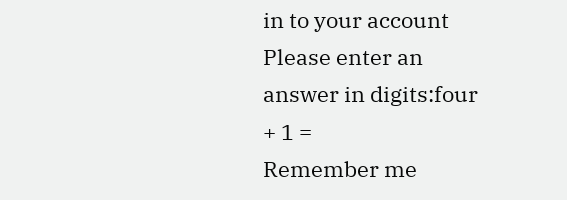in to your account
Please enter an answer in digits:four + 1 =
Remember me